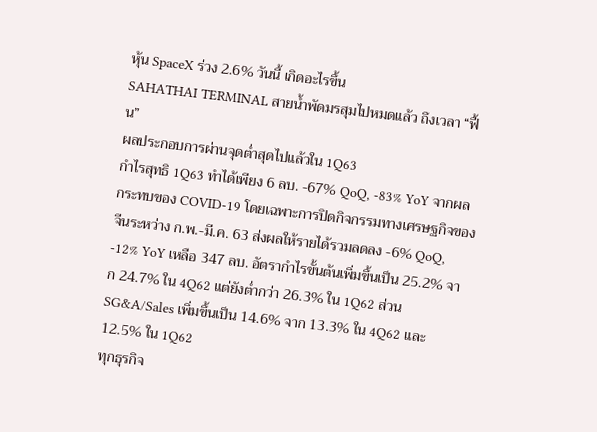หุ้น SpaceX ร่วง 2.6% วันนี้ เกิดอะไรขึ้น
SAHATHAI TERMINAL สายน้ำพัดมรสุมไปหมดแล้ว ถึงเวลา “ฟื้น”
ผลประกอบการผ่านจุดต่ำสุดไปแล้วใน 1Q63
กำไรสุทธิ 1Q63 ทำได้เพียง 6 ลบ. -67% QoQ, -83% YoY จากผลกระทบของ COVID-19 โดยเฉพาะการปิดกิจกรรมทางเศรษฐกิจของจีนระหว่าง ก.พ.-มี.ค. 63 ส่งผลให้รายได้รวมลดลง -6% QoQ, -12% YoY เหลือ 347 ลบ. อัตรากำไรขั้นต้นเพิ่มขึ้นเป็น 25.2% จาก 24.7% ใน 4Q62 แต่ยังต่ำกว่า 26.3% ใน 1Q62 ส่วน SG&A/Sales เพิ่มขึ้นเป็น 14.6% จาก 13.3% ใน 4Q62 และ 12.5% ใน 1Q62
ทุกธุรกิจ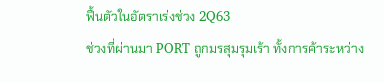ฟื้นตัวในอัตราเร่งช่วง 2Q63
ช่วงที่ผ่านมา PORT ถูกมรสุมรุมเร้า ทั้งการค้าระหว่าง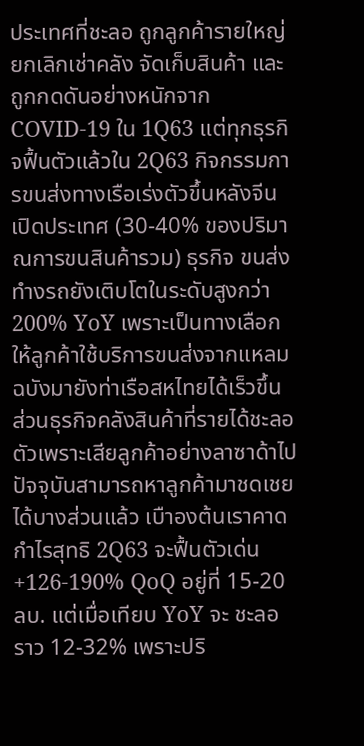ประเทศที่ชะลอ ถูกลูกค้ารายใหญ่ยกเลิกเช่าคลัง จัดเก็บสินค้า และถูกกดดันอย่างหนักจาก COVID-19 ใน 1Q63 แต่ทุกธุรกิจฟื้นตัวแล้วใน 2Q63 กิจกรรมการขนส่งทางเรือเร่งตัวขึ้นหลังจีนเปิดประเทศ (30-40% ของปริมาณการขนสินค้ารวม) ธุรกิจ ขนส่งทำงรถยังเติบโตในระดับสูงกว่า 200% YoY เพราะเป็นทางเลือกให้ลูกค้าใช้บริการขนส่งจากแหลมฉบังมายังท่าเรือสหไทยได้เร็วขึ้น ส่วนธุรกิจคลังสินค้าที่รายได้ชะลอตัวเพราะเสียลูกค้าอย่างลาซาด้าไป ปัจจุบันสามารถหาลูกค้ามาชดเชยได้บางส่วนแล้ว เบืาองต้นเราคาดกำไรสุทธิ 2Q63 จะฟื้นตัวเด่น +126-190% QoQ อยู่ที่ 15-20 ลบ. แต่เมื่อเทียบ YoY จะ ชะลอราว 12-32% เพราะปริ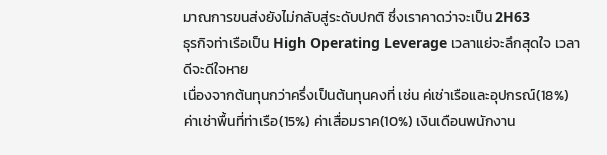มาณการขนส่งยังไม่กลับสู่ระดับปกติ ซึ่งเราคาดว่าจะเป็น 2H63
ธุรกิจท่าเรือเป็น High Operating Leverage เวลาแย่จะลึกสุดใจ เวลาดีจะดีใจหาย
เนื่องจากต้นทุนกว่าครึ่งเป็นต้นทุนคงที่ เช่น ค่เช่าเรือและอุปกรณ์(18%) ค่าเช่าพื้นที่ท่าเรือ(15%) ค่าเสื่อมราค(10%) เงินเดือนพนักงาน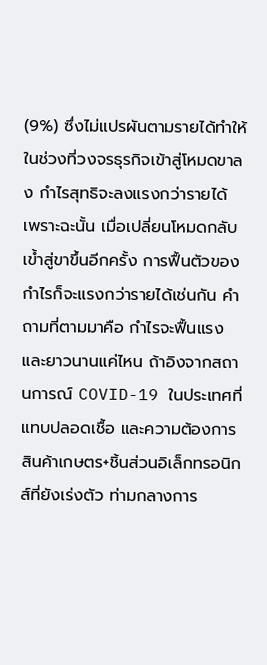(9%) ซึ่งไม่แปรผันตามรายได้ทำให้ในช่วงที่วงจรธุรกิจเข้าสู่โหมดขาลง กำไรสุทธิจะลงแรงกว่ารายได้ เพราะฉะนั้น เมื่อเปลี่ยนโหมดกลับเข้ำสู่ขาขึ้นอีกครั้ง การฟื้นตัวของกำไรก็จะแรงกว่ารายได้เช่นกัน คำถามที่ตามมาคือ กำไรจะฟื้นแรงและยาวนานแค่ไหน ถ้าอิงจากสถานการณ์ COVID-19 ในประเทศที่แทบปลอดเชื้อ และความต้องการสินค้าเกษตร+ชิ้นส่วนอิเล็กทรอนิกส์ที่ยังเร่งตัว ท่ามกลางการ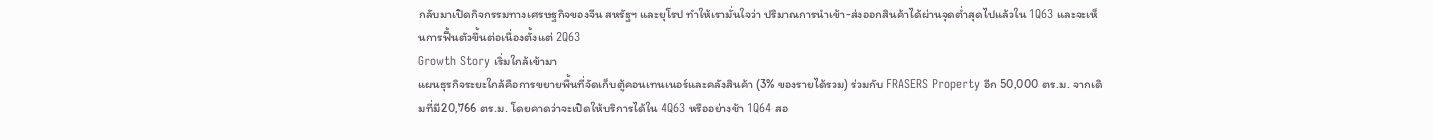กลับมาเปิดกิจกรรมทางเศรษฐกิจของจีน สหรัฐฯ และยุโรป ทำให้เรามั่นใจว่า ปริมาณการนำเข้า-ส่งออกสินค้าได้ผ่านจุดต่ำสุดไปแล้วใน 1Q63 และจะเห็นการฟื้นตัวขึ้นต่อเนื่องตั้งแต่ 2Q63
Growth Story เริ่มใกล้เข้ามา
แผนธุรกิจระยะใกล้คือการขยายพื้นที่จัดเก็บตู้คอนเทนเนอร์และคลังสินค้า (3% ของรายได้รวม) ร่วมกับ FRASERS Property อีก 50,000 ตร.ม. จากเดิมที่มี20,766 ตร.ม. โดยคาดว่าจะเปิดให้บริการได้ใน 4Q63 หรืออย่างช้า 1Q64 สอ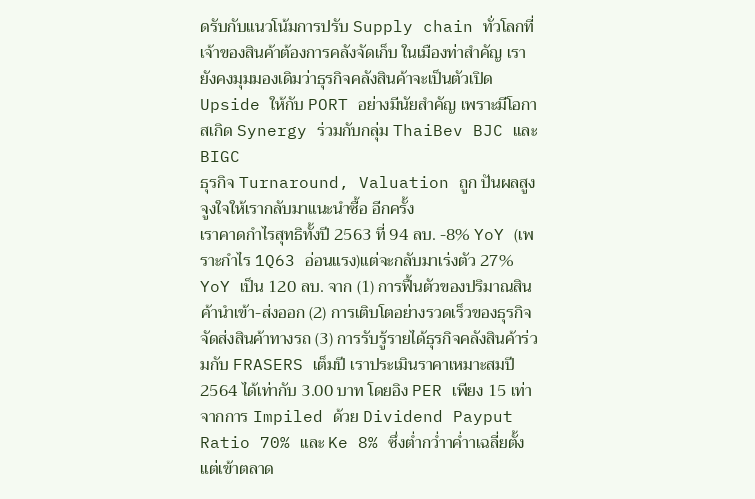ดรับกับแนวโน้มการปรับ Supply chain ทั่วโลกที่เจ้าของสินค้าต้องการคลังจัดเก็บ ในเมืองท่าสำคัญ เรายังคงมุมมองเดิมว่าธุรกิจคลังสินค้าจะเป็นตัวเปิด Upside ให้กับ PORT อย่างมีนัยสำคัญ เพราะมีโอกาสเกิด Synergy ร่วมกับกลุ่ม ThaiBev BJC และ BIGC
ธุรกิจ Turnaround, Valuation ถูก ปันผลสูง จูงใจให้เรากลับมาแนะนำซื้อ อีกครั้ง
เราคาดกำไรสุทธิทั้งปี 2563 ที่ 94 ลบ. -8% YoY (เพราะกำไร 1Q63 อ่อนแรง)แต่จะกลับมาเร่งตัว 27% YoY เป็น 120 ลบ. จาก (1) การฟื้นตัวของปริมาณสินค้านำเข้า-ส่งออก (2) การเติบโตอย่างรวดเร็วของธุรกิจ จัดส่งสินค้าทางรถ (3) การรับรู้รายได้ธุรกิจคลังสินค้าร่วมกับ FRASERS เต็มปี เราประเมินราคาเหมาะสมปี 2564 ได้เท่ากับ 3.00 บาท โดยอิง PER เพียง 15 เท่า จากการ Impiled ด้วย Dividend Payput Ratio 70% และ Ke 8% ซึ่งต่ำกว่ำาค่ำาเฉลี่ยตั้งแต่เข้าตลาด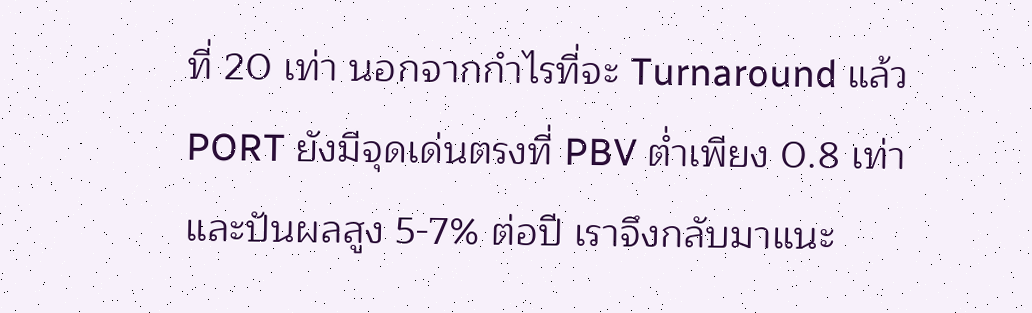ที่ 20 เท่า นอกจากกำไรที่จะ Turnaround แล้ว PORT ยังมีจุดเด่นตรงที่ PBV ต่ำเพียง 0.8 เท่า และปันผลสูง 5-7% ต่อปี เราจึงกลับมาแนะ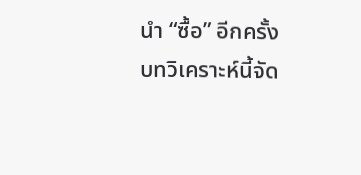นำ “ซื้อ” อีกครั้ง
บทวิเคราะห์นี้จัด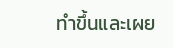ทำขึ้นและเผย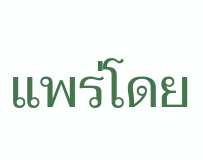แพร่โดย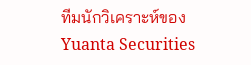ทีมนักวิเคราะห์ของ Yuanta Securities